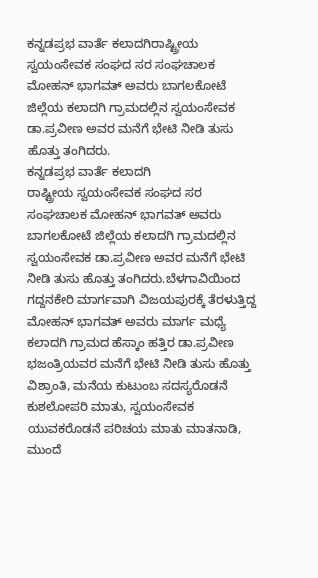ಕನ್ನಡಪ್ರಭ ವಾರ್ತೆ ಕಲಾದಗಿರಾಷ್ಟ್ರೀಯ ಸ್ವಯಂಸೇವಕ ಸಂಘದ ಸರ ಸಂಘಚಾಲಕ ಮೋಹನ್ ಭಾಗವತ್ ಅವರು ಬಾಗಲಕೋಟೆ ಜಿಲ್ಲೆಯ ಕಲಾದಗಿ ಗ್ರಾಮದಲ್ಲಿನ ಸ್ವಯಂಸೇವಕ ಡಾ.ಪ್ರವೀಣ ಅವರ ಮನೆಗೆ ಭೇಟಿ ನೀಡಿ ತುಸು ಹೊತ್ತು ತಂಗಿದರು.
ಕನ್ನಡಪ್ರಭ ವಾರ್ತೆ ಕಲಾದಗಿ
ರಾಷ್ಟ್ರೀಯ ಸ್ವಯಂಸೇವಕ ಸಂಘದ ಸರ ಸಂಘಚಾಲಕ ಮೋಹನ್ ಭಾಗವತ್ ಅವರು ಬಾಗಲಕೋಟೆ ಜಿಲ್ಲೆಯ ಕಲಾದಗಿ ಗ್ರಾಮದಲ್ಲಿನ ಸ್ವಯಂಸೇವಕ ಡಾ.ಪ್ರವೀಣ ಅವರ ಮನೆಗೆ ಭೇಟಿ ನೀಡಿ ತುಸು ಹೊತ್ತು ತಂಗಿದರು.ಬೆಳಗಾವಿಯಿಂದ ಗದ್ದನಕೇರಿ ಮಾರ್ಗವಾಗಿ ವಿಜಯಪುರಕ್ಕೆ ತೆರಳುತ್ತಿದ್ದ ಮೋಹನ್ ಭಾಗವತ್ ಅವರು ಮಾರ್ಗ ಮಧ್ಯೆ ಕಲಾದಗಿ ಗ್ರಾಮದ ಹೆಸ್ಕಾಂ ಹತ್ತಿರ ಡಾ.ಪ್ರವೀಣ ಭಜಂತ್ರಿಯವರ ಮನೆಗೆ ಭೇಟಿ ನೀಡಿ ತುಸು ಹೊತ್ತು ವಿಶ್ರಾಂತಿ, ಮನೆಯ ಕುಟುಂಬ ಸದಸ್ಯರೊಡನೆ ಕುಶಲೋಪರಿ ಮಾತು, ಸ್ವಯಂಸೇವಕ ಯುವಕರೊಡನೆ ಪರಿಚಯ ಮಾತು ಮಾತನಾಡಿ, ಮುಂದೆ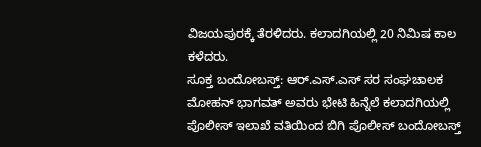ವಿಜಯಪುರಕ್ಕೆ ತೆರಳಿದರು. ಕಲಾದಗಿಯಲ್ಲಿ 20 ನಿಮಿಷ ಕಾಲ ಕಳೆದರು.
ಸೂಕ್ತ ಬಂದೋಬಸ್ತ್: ಆರ್.ಎಸ್.ಎಸ್ ಸರ ಸಂಘಚಾಲಕ ಮೋಹನ್ ಭಾಗವತ್ ಅವರು ಭೇಟಿ ಹಿನ್ನೆಲೆ ಕಲಾದಗಿಯಲ್ಲಿ ಪೊಲೀಸ್ ಇಲಾಖೆ ವತಿಯಿಂದ ಬಿಗಿ ಪೊಲೀಸ್ ಬಂದೋಬಸ್ತ್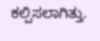ಕಲ್ಪಿಸಲಾಗಿತ್ತು.